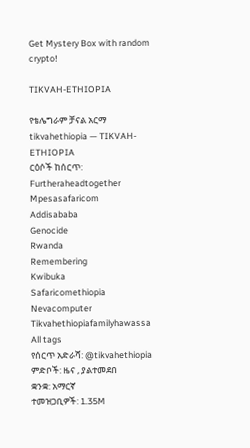Get Mystery Box with random crypto!

TIKVAH-ETHIOPIA

የቴሌግራም ቻናል አርማ tikvahethiopia — TIKVAH-ETHIOPIA
ርዕሶች ከሰርጥ:
Furtheraheadtogether
Mpesasafaricom
Addisababa
Genocide
Rwanda
Remembering
Kwibuka
Safaricomethiopia
Nevacomputer
Tikvahethiopiafamilyhawassa
All tags
የሰርጥ አድራሻ: @tikvahethiopia
ምድቦች: ዜና , ያልተመደበ
ቋንቋ: አማርኛ
ተመዝጋቢዎች: 1.35M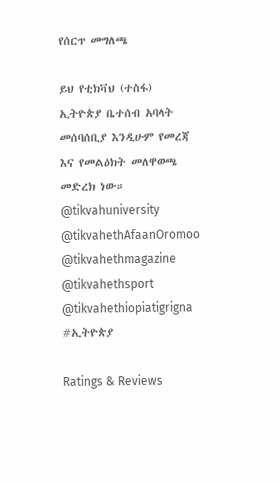የሰርጥ መግለጫ

ይህ የቲክቫህ (ተስፋ) ኢትዮጵያ ቤተሰብ አባላት መሰባሰቢያ እንዲሁም የመረጃ እና የመልዕክት መለዋወጫ መድረክ ነው።
@tikvahuniversity
@tikvahethAfaanOromoo
@tikvahethmagazine
@tikvahethsport
@tikvahethiopiatigrigna
#ኢትዮጵያ

Ratings & Reviews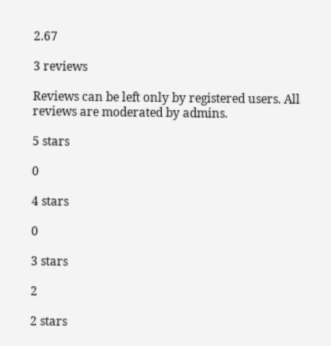2.67

3 reviews

Reviews can be left only by registered users. All reviews are moderated by admins.

5 stars

0

4 stars

0

3 stars

2

2 stars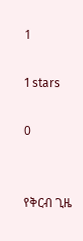1

1 stars

0


የቅርብ ጊዜ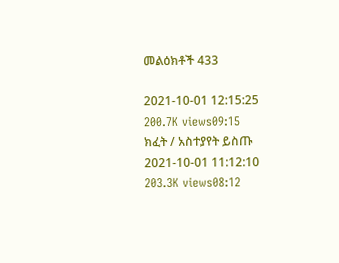መልዕክቶች 433

2021-10-01 12:15:25
200.7K views09:15
ክፈት / አስተያየት ይስጡ
2021-10-01 11:12:10
203.3K views08:12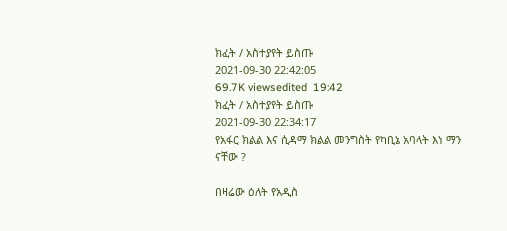ክፈት / አስተያየት ይስጡ
2021-09-30 22:42:05
69.7K viewsedited  19:42
ክፈት / አስተያየት ይስጡ
2021-09-30 22:34:17
የአፋር ክልል እና ሲዳማ ክልል መንግስት የካቢኔ አባላት እነ ማን ናቸው ?

በዛሬው ዕለት የአዲስ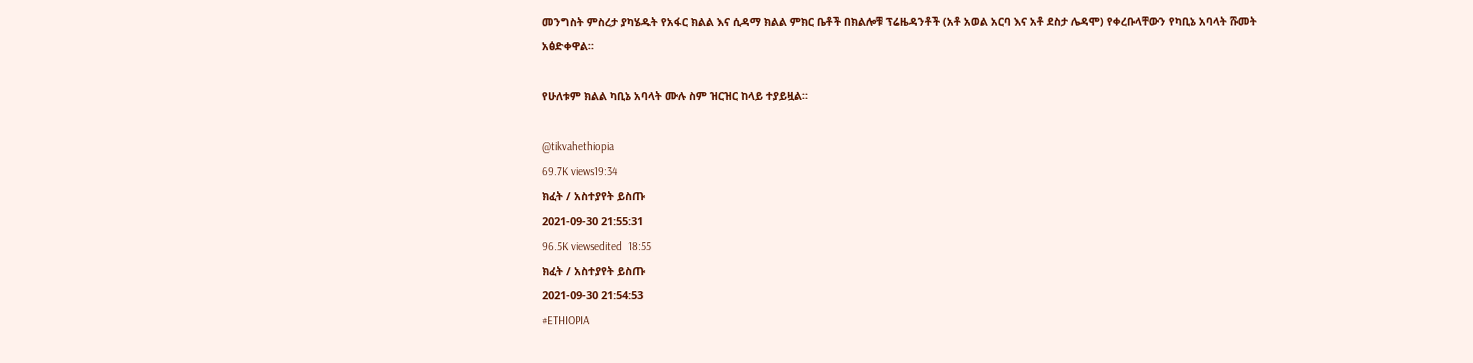መንግስት ምስረታ ያካሄዱት የአፋር ክልል እና ሲዳማ ክልል ምክር ቤቶች በክልሎቹ ፕሬዜዳንቶች (አቶ አወል አርባ እና አቶ ደስታ ሌዳሞ) የቀረቡላቸውን የካቢኔ አባላት ሹመት አፅድቀዋል።

የሁለቱም ክልል ካቢኔ አባላት ሙሉ ስም ዝርዝር ከላይ ተያይዟል።

@tikvahethiopia
69.7K views19:34
ክፈት / አስተያየት ይስጡ
2021-09-30 21:55:31
96.5K viewsedited  18:55
ክፈት / አስተያየት ይስጡ
2021-09-30 21:54:53
#ETHIOPIA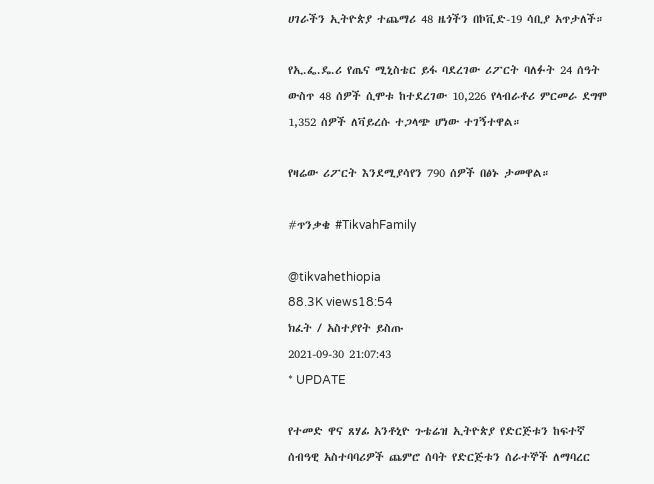ሀገራችን ኢትዮጵያ ተጨማሪ 48 ዜጎችን በኮቪድ-19 ሳቢያ አጥታለች።

የኢ.ፌ.ዴ.ሪ የጤና ሚኒስቴር ይፋ ባደረገው ሪፖርት ባለፉት 24 ሰዓት ውስጥ 48 ሰዎች ሲሞቱ ከተደረገው 10,226 የላብራቶሪ ምርመራ ደግሞ 1,352 ሰዎች ለቫይረሱ ተጋላጭ ሆነው ተገኝተዋል።

የዛሬው ሪፖርት እንደሚያሳየን 790 ሰዎች በፅኑ ታመዋል።

#ጥንቃቄ #TikvahFamily

@tikvahethiopia
88.3K views18:54
ክፈት / አስተያየት ይስጡ
2021-09-30 21:07:43
* UPDATE

የተመድ ዋና ጸሃፊ አንቶኒዮ ጉቴሬዝ ኢትዮጵያ የድርጅቱን ከፍተኛ ሰብዓዊ አስተባባሪዎች ጨምሮ ሰባት የድርጅቱን ሰራተኞች ለማባረር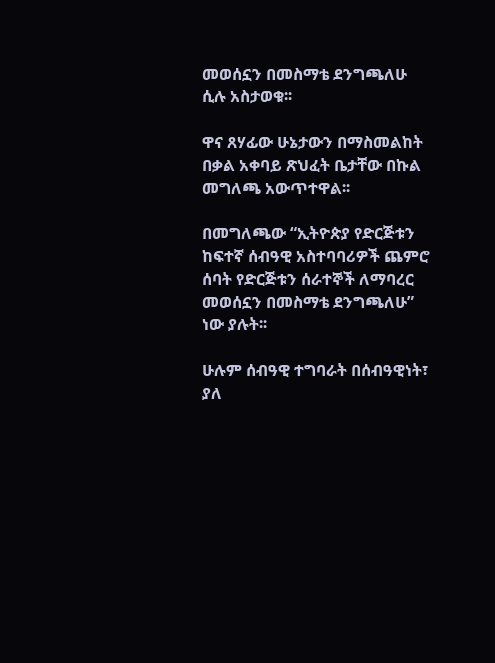መወሰኗን በመስማቴ ደንግጫለሁ ሲሉ አስታወቁ፡፡

ዋና ጸሃፊው ሁኔታውን በማስመልከት በቃል አቀባይ ጽህፈት ቤታቸው በኩል መግለጫ አውጥተዋል፡፡

በመግለጫው “ኢትዮጵያ የድርጅቱን ከፍተኛ ሰብዓዊ አስተባባሪዎች ጨምሮ ሰባት የድርጅቱን ሰራተኞች ለማባረር መወሰኗን በመስማቴ ደንግጫለሁ” ነው ያሉት፡፡

ሁሉም ሰብዓዊ ተግባራት በሰብዓዊነት፣ ያለ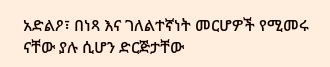አድልዖ፣ በነጻ እና ገለልተኛነት መርሆዎች የሚመሩ ናቸው ያሉ ሲሆን ድርጅታቸው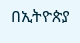በኢትዮጵያ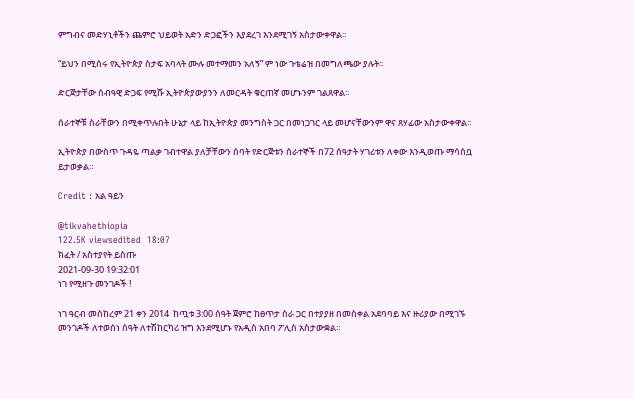ምግብና መድሃኒቶችን ጨምሮ ህይወት አድን ድጋፎችን እያደረገ እንደሚገኝ አስታውቀዋል፡፡

“ይህን በሚሰሩ የኢትዮጵያ ስታፍ አባላት ሙሉ መተማመን አለኝ” ም ነው ጉቴሬዝ በመግለጫው ያሉት፡፡

ድርጅታቸው ሰብዓዊ ድጋፍ የሚሹ ኢትዮጵያውያንን ለመርዳት ቁርጠኛ መሆኑንም ገልጸዋል፡፡

ሰራተኞቹ ስራቸውን በሚቀጥሉበት ሁኔታ ላይ ከኢትዮጵያ መንግስት ጋር በመነጋገር ላይ መሆናቸውንም ዋና ጸሃፊው አስታውቀዋል፡፡

ኢትዮጵያ በውስጥ ጉዳዬ ጣልቃ ገብተዋል ያለቻቸውን ሰባት የድርጅቱን ሰራተኞች በ72 ሰዓታት ሃገሪቱን ለቀው እንዲወጡ ማሳሰቧ ይታወቃል።

Credit : አል ዓይን

@tikvahethiopia
122.5K viewsedited  18:07
ክፈት / አስተያየት ይስጡ
2021-09-30 19:32:01
ነገ የሚዘጉ መንገዶች !

ነገ ዓርብ መስከረም 21 ቀን 2014  ከጧቱ 3:00 ሰዓት ጀምሮ ከፀጥታ ስራ ጋር በተያያዘ በመስቀል አደባባይ እና ዙሪያው በሚገኙ መንገዶች ለተወሰነ ሰዓት ለተሽከርካሪ ዝግ እንደሚሆኑ የአዲስ አበባ ፖሊስ አስታውቋል።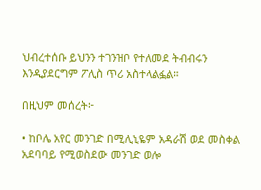ህብረተሰቡ ይህንን ተገንዝቦ የተለመደ ትብብሩን እንዲያደርግም ፖሊስ ጥሪ አስተላልፏል።

በዚህም መሰረት፦

• ከቦሌ አየር መንገድ በሚሊኒዬም አዳራሽ ወደ መስቀል አደባባይ የሚወስደው መንገድ ወሎ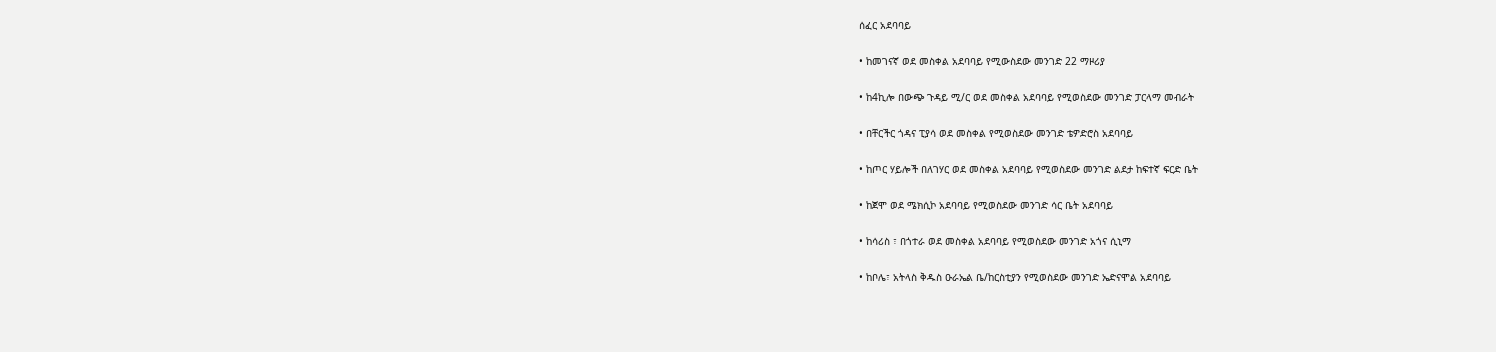ሰፈር አደባባይ

• ከመገናኛ ወደ መስቀል አደባባይ የሚውስደው መንገድ 22 ማዞሪያ

• ከ4ኪሎ በውጭ ጉዳይ ሚ/ር ወደ መስቀል አደባባይ የሚወስደው መንገድ ፓርላማ መብራት

• በቸርችር ጎዳና ፒያሳ ወደ መስቀል የሚወስደው መንገድ ቴዎድሮስ አደባባይ

• ከጦር ሃይሎች በለገሃር ወደ መስቀል አደባባይ የሚወስደው መንገድ ልደታ ከፍተኛ ፍርድ ቤት

• ከጀሞ ወደ ሜክሲኮ አደባባይ የሚወስደው መንገድ ሳር ቤት አደባባይ

• ከሳሪስ ፣ በጎተራ ወደ መስቀል አደባባይ የሚወስደው መንገድ አጎና ሲኒማ

• ከቦሌ፣ አትላስ ቅዱስ ዑራኤል ቤ/ከርስቲያን የሚወስደው መንገድ ኤድናሞል አደባባይ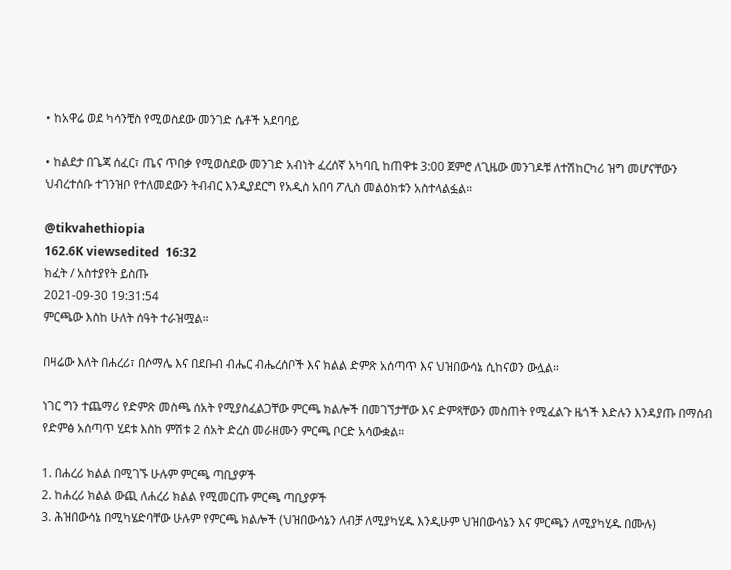• ከአዋሬ ወደ ካሳንቺስ የሚወስደው መንገድ ሴቶች አደባባይ

• ከልደታ በጌጃ ሰፈር፣ ጤና ጥበቃ የሚወስደው መንገድ አብነት ፈረሰኛ አካባቢ ከጠዋቱ 3:00 ጀምሮ ለጊዜው መንገዶቹ ለተሽከርካሪ ዝግ መሆናቸውን ህብረተሰቡ ተገንዝቦ የተለመደውን ትብብር እንዲያደርግ የአዲስ አበባ ፖሊስ መልዕክቱን አስተላልፏል።

@tikvahethiopia
162.6K viewsedited  16:32
ክፈት / አስተያየት ይስጡ
2021-09-30 19:31:54
ምርጫው እስከ ሁለት ሰዓት ተራዝሟል።

በዛሬው እለት በሐረሪ፣ በሶማሌ እና በደቡብ ብሔር ብሔረሰቦች እና ክልል ድምጽ አሰጣጥ እና ህዝበውሳኔ ሲከናወን ውሏል።

ነገር ግን ተጨማሪ የድምጽ መስጫ ሰአት የሚያስፈልጋቸው ምርጫ ክልሎች በመገኘታቸው እና ድምጻቸውን መስጠት የሚፈልጉ ዜጎች እድሉን እንዳያጡ በማሰብ የድምፅ አሰጣጥ ሂደቱ እስከ ምሽቱ 2 ሰአት ድረስ መራዘሙን ምርጫ ቦርድ አሳውቋል።

1. በሐረሪ ክልል በሚገኙ ሁሉም ምርጫ ጣቢያዎች
2. ከሐረሪ ክልል ውጪ ለሐረሪ ክልል የሚመርጡ ምርጫ ጣቢያዎች
3. ሕዝበውሳኔ በሚካሄድባቸው ሁሉም የምርጫ ክልሎች (ህዝበውሳኔን ለብቻ ለሚያካሂዱ እንዲሁም ህዝበውሳኔን እና ምርጫን ለሚያካሂዱ በሙሉ)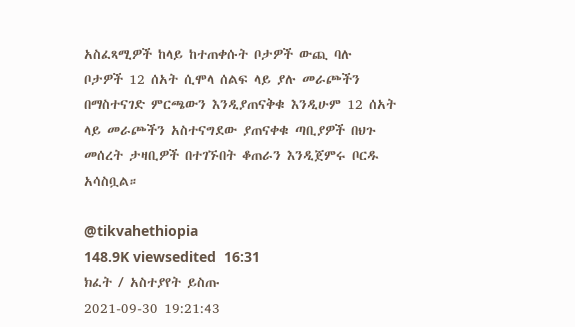አስፈጻሚዎች ከላይ ከተጠቀሱት ቦታዎች ውጪ ባሉ ቦታዎች 12 ሰአት ሲሞላ ሰልፍ ላይ ያሉ መራጮችን በማስተናገድ ምርጫውን እንዲያጠናቅቁ እንዲሁም 12 ሰአት ላይ መራጮችን አስተናግደው ያጠናቀቁ ጣቢያዎች በህጉ መሰረት ታዛቢዎች በተገኙበት ቆጠራን እንዲጀምሩ ቦርዱ አሳስቧል።

@tikvahethiopia
148.9K viewsedited  16:31
ክፈት / አስተያየት ይስጡ
2021-09-30 19:21:43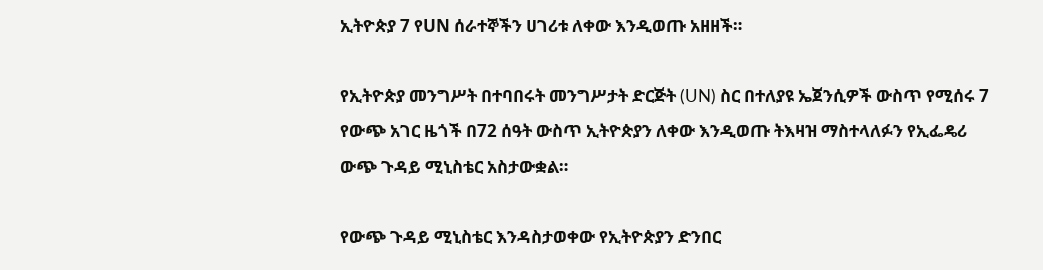ኢትዮጵያ 7 የUN ሰራተኞችን ሀገሪቱ ለቀው እንዲወጡ አዘዘች።

የኢትዮጵያ መንግሥት በተባበሩት መንግሥታት ድርጅት (UN) ስር በተለያዩ ኤጀንሲዎች ውስጥ የሚሰሩ 7 የውጭ አገር ዜጎች በ72 ሰዓት ውስጥ ኢትዮጵያን ለቀው እንዲወጡ ትእዛዝ ማስተላለፉን የኢፌዴሪ ውጭ ጉዳይ ሚኒስቴር አስታውቋል።

የውጭ ጉዳይ ሚኒስቴር እንዳስታወቀው የኢትዮጵያን ድንበር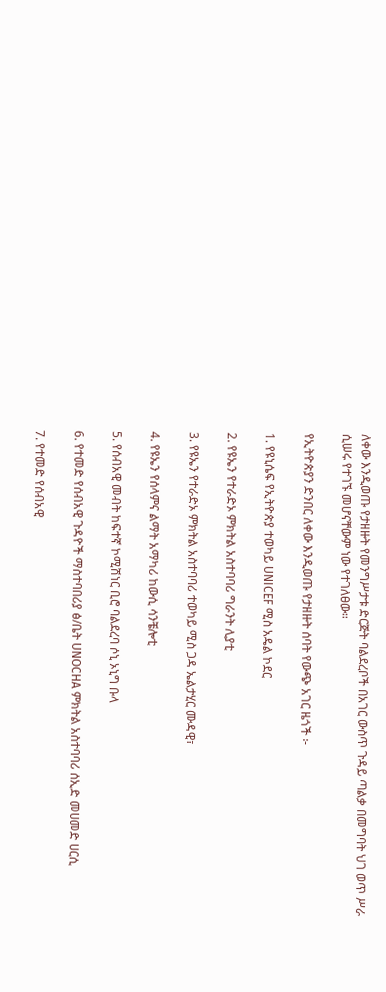ለቀው እንዲወጡ የታዘዙት የመንግሥታቱ ድርጅት ባልደረቦች በአገር ውስጥ ጉዳይ ጣልቃ በመግባት ህገ ወጥ ሥራ ሲሠሩ የተገኙ መሆናቸውም ነው የተገለፀው።

የኢትዮጵያን ድንበር ለቀው እንዲወጡ የታዘዙት ሰባት የውጭ አገር ዜጎች ፦

1. የዩኒሴፍ የኢትዮጵያ ተወካይ UNICEF ሚስ አዴል ኮደር

2. የዩኤን የተራድኦ ምክትል አስተባባሪ ግራንት ሊያቲ

3. የዩኤን የተራድኦ ምክትል አስተባባሪ ተወካይ ሚስ ጋዳ ኤልታሂር ሙዳዊ፣

4. የዩኤን የሰላምና ልማት አማካሪ ከውሲ ሳንቼሎቲ

5. የሰብአዊ መብት ከፍተኛ ኮሚሽነር ቢሮ ባልደረባ ሶኒ ኦኒግ ቡላ

6. የተመድ የሰብአዊ ጉዳዮች ማስተባበሪያ ፅ/ቤት UNOCHA ምክትል አስተባባሪ ሰኢድ መሀመድ ሀርሲ

7. የተመድ የሰብአዊ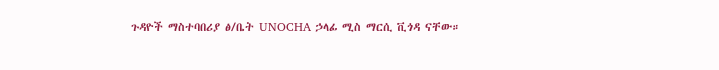ጉዳዮች ማስተባበሪያ ፅ/ቤት UNOCHA ኃላፊ ሚስ ማርሲ ቪጎዳ ናቸው።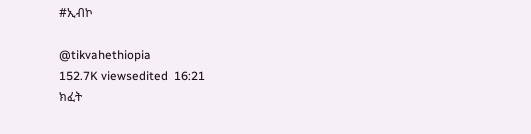#ኢብኮ

@tikvahethiopia
152.7K viewsedited  16:21
ክፈት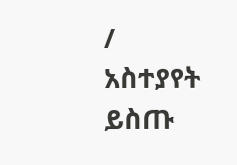/ አስተያየት ይስጡ